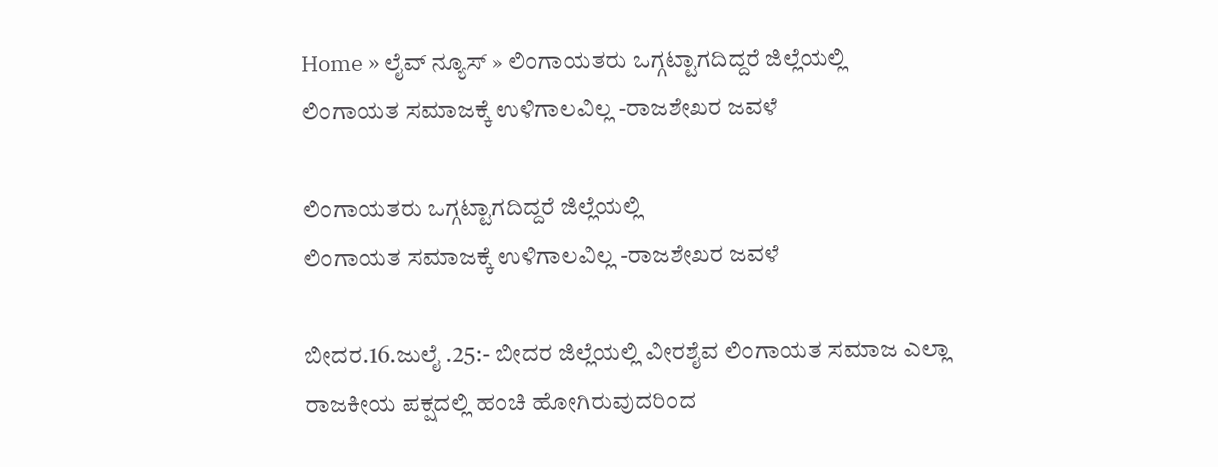Home » ಲೈವ್ ನ್ಯೂಸ್ » ಲಿಂಗಾಯತರು ಒಗ್ಗಟ್ಟಾಗದಿದ್ದರೆ ಜಿಲ್ಲೆಯಲ್ಲಿ
ಲಿಂಗಾಯತ ಸಮಾಜಕ್ಕೆ ಉಳಿಗಾಲವಿಲ್ಲ -ರಾಜಶೇಖರ ಜವಳೆ

ಲಿಂಗಾಯತರು ಒಗ್ಗಟ್ಟಾಗದಿದ್ದರೆ ಜಿಲ್ಲೆಯಲ್ಲಿ
ಲಿಂಗಾಯತ ಸಮಾಜಕ್ಕೆ ಉಳಿಗಾಲವಿಲ್ಲ -ರಾಜಶೇಖರ ಜವಳೆ

ಬೀದರ.16.ಜುಲೈ .25:- ಬೀದರ ಜಿಲ್ಲೆಯಲ್ಲಿ ವೀರಶೈವ ಲಿಂಗಾಯತ ಸಮಾಜ ಎಲ್ಲಾ ರಾಜಕೀಯ ಪಕ್ಷದಲ್ಲಿ ಹಂಚಿ ಹೋಗಿರುವುದರಿಂದ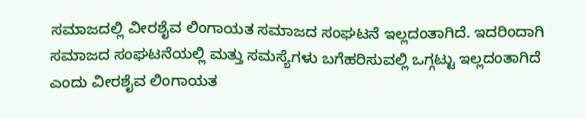ಸಮಾಜದಲ್ಲಿ ವೀರಶೈವ ಲಿಂಗಾಯತ ಸಮಾಜದ ಸಂಘಟನೆ ಇಲ್ಲದಂತಾಗಿದೆ. ಇದರಿಂದಾಗಿ ಸಮಾಜದ ಸಂಘಟನೆಯಲ್ಲಿ ಮತ್ತು ಸಮಸ್ಯೆಗಳು ಬಗೆಹರಿಸುವಲ್ಲಿ ಒಗ್ಗಟ್ಟು ಇಲ್ಲದಂತಾಗಿದೆ ಎಂದು ವೀರಶೈವ ಲಿಂಗಾಯತ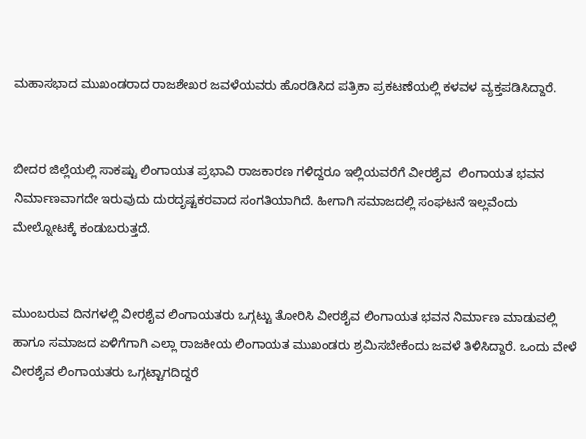ಮಹಾಸಭಾದ ಮುಖಂಡರಾದ ರಾಜಶೇಖರ ಜವಳೆಯವರು ಹೊರಡಿಸಿದ ಪತ್ರಿಕಾ ಪ್ರಕಟಣೆಯಲ್ಲಿ ಕಳವಳ ವ್ಯಕ್ತಪಡಿಸಿದ್ದಾರೆ.


ಬೀದರ ಜಿಲ್ಲೆಯಲ್ಲಿ ಸಾಕಷ್ಟು ಲಿಂಗಾಯತ ಪ್ರಭಾವಿ ರಾಜಕಾರಣ ಗಳಿದ್ದರೂ ಇಲ್ಲಿಯವರೆಗೆ ವೀರಶೈವ  ಲಿಂಗಾಯತ ಭವನ ನಿರ್ಮಾಣವಾಗದೇ ಇರುವುದು ದುರದೃಷ್ಟಕರವಾದ ಸಂಗತಿಯಾಗಿದೆ. ಹೀಗಾಗಿ ಸಮಾಜದಲ್ಲಿ ಸಂಘಟನೆ ಇಲ್ಲವೆಂದು ಮೇಲ್ನೋಟಕ್ಕೆ ಕಂಡುಬರುತ್ತದೆ.


ಮುಂಬರುವ ದಿನಗಳಲ್ಲಿ ವೀರಶೈವ ಲಿಂಗಾಯತರು ಒಗ್ಗಟ್ಟು ತೋರಿಸಿ ವೀರಶೈವ ಲಿಂಗಾಯತ ಭವನ ನಿರ್ಮಾಣ ಮಾಡುವಲ್ಲಿ ಹಾಗೂ ಸಮಾಜದ ಏಳಿಗೆಗಾಗಿ ಎಲ್ಲಾ ರಾಜಕೀಯ ಲಿಂಗಾಯತ ಮುಖಂಡರು ಶ್ರಮಿಸಬೇಕೆಂದು ಜವಳೆ ತಿಳಿಸಿದ್ದಾರೆ. ಒಂದು ವೇಳೆ ವೀರಶೈವ ಲಿಂಗಾಯತರು ಒಗ್ಗಟ್ಟಾಗದಿದ್ದರೆ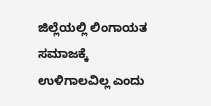ಜಿಲ್ಲೆಯಲ್ಲಿ ಲಿಂಗಾಯತ ಸಮಾಜಕ್ಕೆ ಉಳಿಗಾಲವಿಲ್ಲ ಎಂದು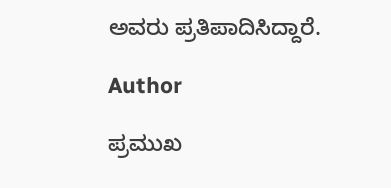ಅವರು ಪ್ರತಿಪಾದಿಸಿದ್ದಾರೆ.

Author

ಪ್ರಮುಖ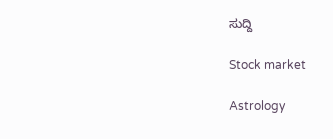ಸುದ್ದಿ

Stock market

Astrology